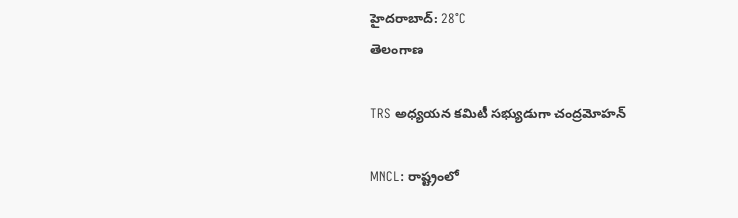హైదరాబాద్: 28°C
తెలంగాణ

TRS అధ్యయన కమిటీ సభ్యుడుగా చంద్రమోహన్

MNCL: రాష్ట్రంలో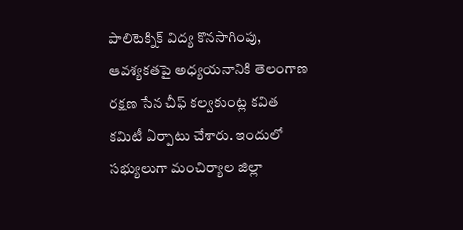పాలిటెక్నిక్ విద్య కొనసాగింపు, ఆవశ్యకతపై అధ్యయనానికి తెలంగాణ రక్షణ సేన చీఫ్ కల్వకుంట్ల కవిత కమిటీ ఏర్పాటు చేశారు. ఇందులో సభ్యులుగా మంచిర్యాల జిల్లా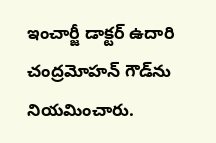ఇంచార్జీ డాక్టర్ ఉదారి చంద్రమోహన్ గౌడ్‌ను నియమించారు.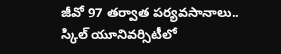జీవో 97 తర్వాత పర్యవసానాలు.. స్కిల్ యూనివర్సిటీలో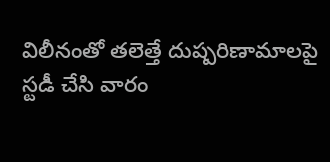విలీనంతో తలెత్తే దుష్పరిణామాలపై స్టడీ చేసి వారం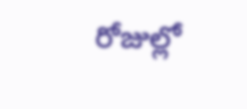రోజుల్లో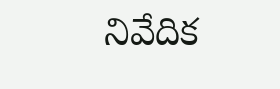నివేదిక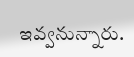ఇవ్వనున్నారు.